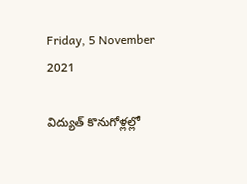Friday, 5 November 2021

విద్యుత్ కొనుగోళ్లల్లో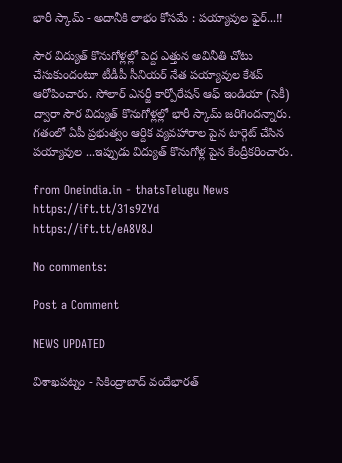భారీ స్కామ్ - అదానీకి లాభం కోసమే : పయ్యావుల ఫైర్...!!

సౌర విద్యుత్ కొనుగోళ్లల్లో పెద్ద ఎత్తున అవినీతి చోటు చేసుకుందంటూ టీడీపీ సీనియర్ నేత పయ్యావుల కేశవ్‌ ఆరోపించారు. సోలార్‌ ఎనర్జీ కార్పోరేషన్‌ ఆఫ్‌ ఇండియా (సెకీ) ద్వారా సౌర విద్యుత్ కొనుగోళ్లల్లో భారీ స్కామ్ జరిగిందన్నారు. గతంలో ఏపీ ప్రభుత్వం ఆర్దిక వ్యవహారాల పైన టార్గెట్ చేసిన పయ్యావుల ...ఇప్పుడు విద్యుత్ కొనుగోళ్ల పైన కేంద్రీకరించారు.

from Oneindia.in - thatsTelugu News https://ift.tt/31s9ZYd
https://ift.tt/eA8V8J

No comments:

Post a Comment

NEWS UPDATED

విశాఖపట్నం - సికింద్రాబాద్ వందేభారత్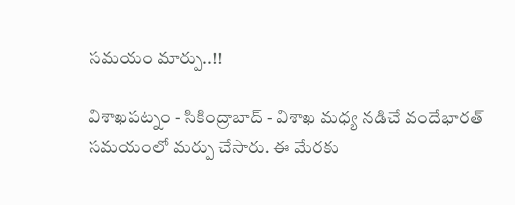సమయం మార్పు..!!

విశాఖపట్నం - సికింద్రాబాద్ - విశాఖ మధ్య నడిచే వందేభారత్ సమయంలో మర్పు చేసారు. ఈ మేరకు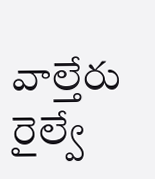వాల్తేరు రైల్వే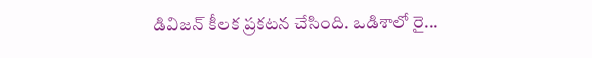డివిజన్ కీలక ప్రకటన చేసింది. ఒడిశాలో రై...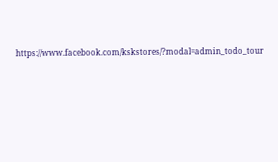https://www.facebook.com/kskstores/?modal=admin_todo_tour